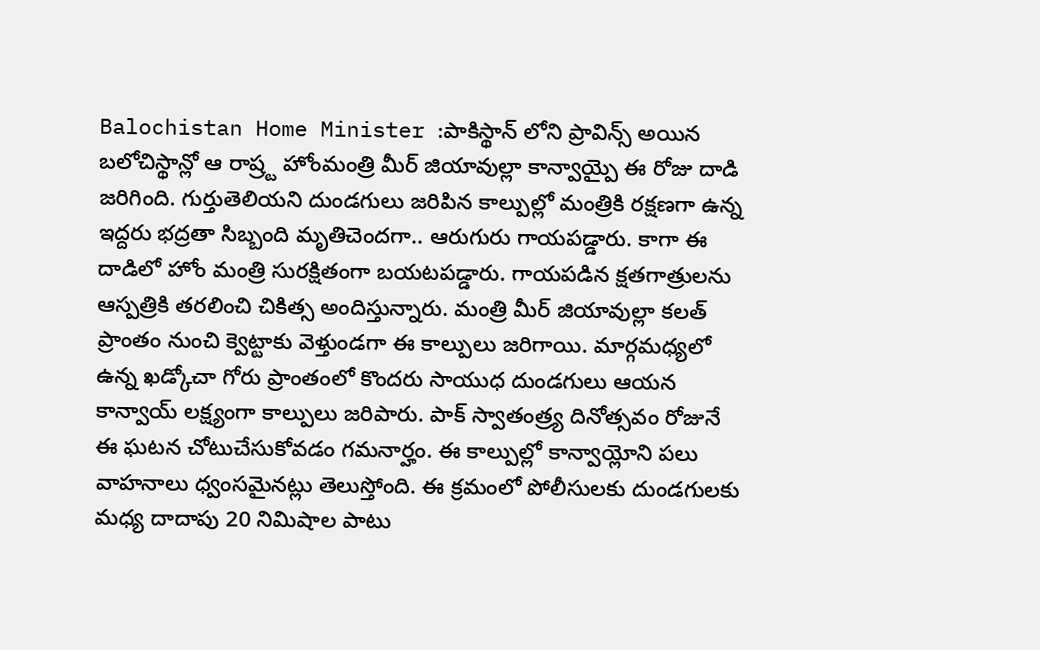Balochistan Home Minister :పాకిస్థాన్ లోని ప్రావిన్స్ అయిన బలోచిస్థాన్లో ఆ రాష్ర్ట హోంమంత్రి మీర్ జియావుల్లా కాన్వాయ్పై ఈ రోజు దాడి జరిగింది. గుర్తుతెలియని దుండగులు జరిపిన కాల్పుల్లో మంత్రికి రక్షణగా ఉన్న ఇద్దరు భద్రతా సిబ్బంది మృతిచెందగా.. ఆరుగురు గాయపడ్డారు. కాగా ఈ దాడిలో హోం మంత్రి సురక్షితంగా బయటపడ్డారు. గాయపడిన క్షతగాత్రులను ఆస్పత్రికి తరలించి చికిత్స అందిస్తున్నారు. మంత్రి మీర్ జియావుల్లా కలత్ ప్రాంతం నుంచి క్వెట్టాకు వెళ్తుండగా ఈ కాల్పులు జరిగాయి. మార్గమధ్యలో ఉన్న ఖడ్కోచా గోరు ప్రాంతంలో కొందరు సాయుధ దుండగులు ఆయన కాన్వాయ్ లక్ష్యంగా కాల్పులు జరిపారు. పాక్ స్వాతంత్ర్య దినోత్సవం రోజునే ఈ ఘటన చోటుచేసుకోవడం గమనార్హం. ఈ కాల్పుల్లో కాన్వాయ్లోని పలు వాహనాలు ధ్వంసమైనట్లు తెలుస్తోంది. ఈ క్రమంలో పోలీసులకు దుండగులకు మధ్య దాదాపు 20 నిమిషాల పాటు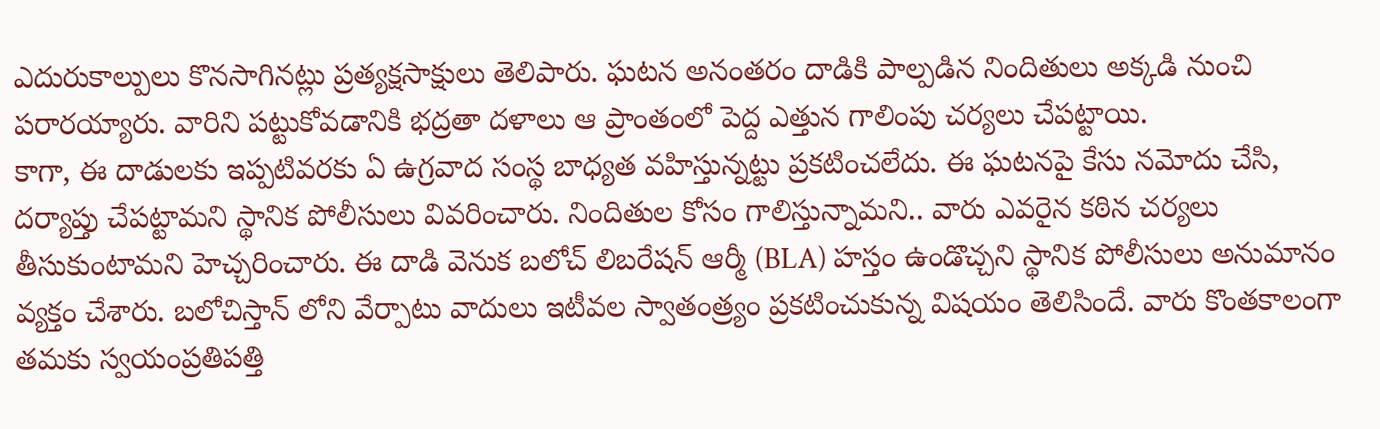ఎదురుకాల్పులు కొనసాగినట్లు ప్రత్యక్షసాక్షులు తెలిపారు. ఘటన అనంతరం దాడికి పాల్పడిన నిందితులు అక్కడి నుంచి పరారయ్యారు. వారిని పట్టుకోవడానికి భద్రతా దళాలు ఆ ప్రాంతంలో పెద్ద ఎత్తున గాలింపు చర్యలు చేపట్టాయి.
కాగా, ఈ దాడులకు ఇప్పటివరకు ఏ ఉగ్రవాద సంస్థ బాధ్యత వహిస్తున్నట్టు ప్రకటించలేదు. ఈ ఘటనపై కేసు నమోదు చేసి, దర్యాప్తు చేపట్టామని స్థానిక పోలీసులు వివరించారు. నిందితుల కోసం గాలిస్తున్నామని.. వారు ఎవరైన కఠిన చర్యలు తీసుకుంటామని హెచ్చరించారు. ఈ దాడి వెనుక బలోచ్ లిబరేషన్ ఆర్మీ (BLA) హస్తం ఉండొచ్చని స్థానిక పోలీసులు అనుమానం వ్యక్తం చేశారు. బలోచిస్తాన్ లోని వేర్పాటు వాదులు ఇటీవల స్వాతంత్ర్యం ప్రకటించుకున్న విషయం తెలిసిందే. వారు కొంతకాలంగా తమకు స్వయంప్రతిపత్తి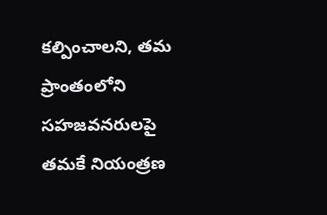కల్పించాలని, తమ ప్రాంతంలోని సహజవనరులపై తమకే నియంత్రణ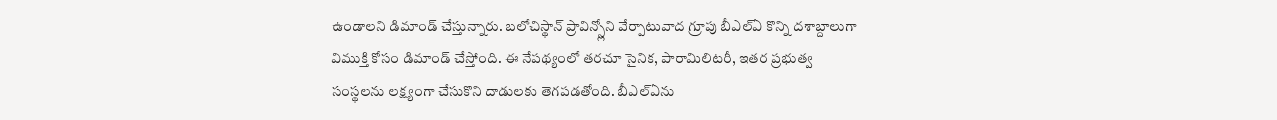ఉండాలని డిమాండ్ చేస్తున్నారు. బలోచిస్థాన్ ప్రావిన్స్లోని వేర్పాటువాద గ్రూపు బీఎల్ఏ కొన్ని దశాబ్దాలుగా విముక్తి కోసం డిమాండ్ చేస్తోంది. ఈ నేపథ్యంలో తరచూ సైనిక, పారామిలిటరీ, ఇతర ప్రభుత్వ సంస్థలను లక్ష్యంగా చేసుకొని దాడులకు తెగపడతోంది. బీఎల్ఏను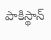పాకిస్థాన్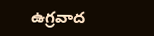ఉగ్రవాద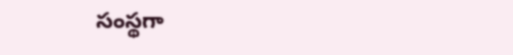సంస్థగా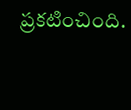ప్రకటించింది.